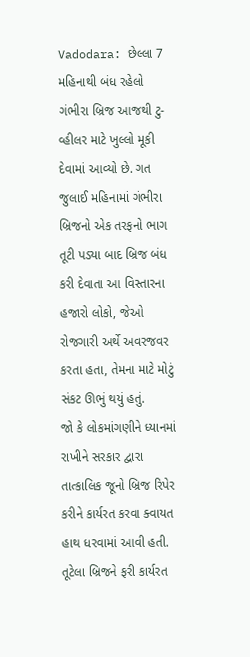Vadodara: છેલ્લા 7 મહિનાથી બંધ રહેલો ગંભીરા બ્રિજ આજથી ટુ-વ્હીલર માટે ખુલ્લો મૂકી દેવામાં આવ્યો છે. ગત જુલાઈ મહિનામાં ગંભીરા બ્રિજનો એક તરફનો ભાગ તૂટી પડ્યા બાદ બ્રિજ બંધ કરી દેવાતા આ વિસ્તારના હજારો લોકો, જેઓ રોજગારી અર્થે અવરજવર કરતા હતા, તેમના માટે મોટું સંકટ ઊભું થયું હતું.
જો કે લોકમાંગણીને ધ્યાનમાં રાખીને સરકાર દ્વારા તાત્કાલિક જૂનો બ્રિજ રિપેર કરીને કાર્યરત કરવા ક્વાયત હાથ ધરવામાં આવી હતી. તૂટેલા બ્રિજને ફરી કાર્યરત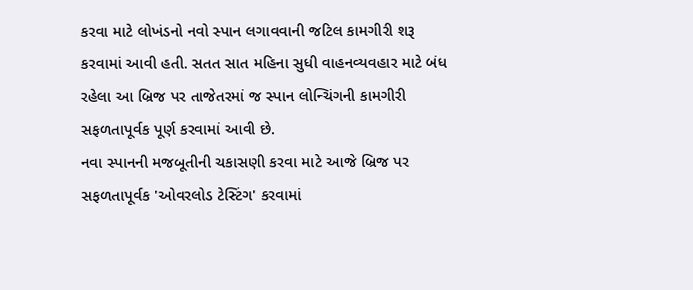કરવા માટે લોખંડનો નવો સ્પાન લગાવવાની જટિલ કામગીરી શરૂ કરવામાં આવી હતી. સતત સાત મહિના સુધી વાહનવ્યવહાર માટે બંધ રહેલા આ બ્રિજ પર તાજેતરમાં જ સ્પાન લોન્ચિંગની કામગીરી સફળતાપૂર્વક પૂર્ણ કરવામાં આવી છે.
નવા સ્પાનની મજબૂતીની ચકાસણી કરવા માટે આજે બ્રિજ પર સફળતાપૂર્વક 'ઓવરલોડ ટેસ્ટિંગ' કરવામાં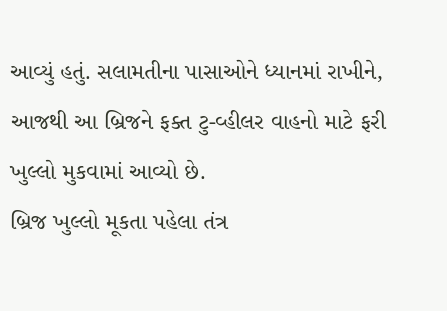આવ્યું હતું. સલામતીના પાસાઓને ધ્યાનમાં રાખીને, આજથી આ બ્રિજને ફક્ત ટુ-વ્હીલર વાહનો માટે ફરી ખુલ્લો મુકવામાં આવ્યો છે.
બ્રિજ ખુલ્લો મૂકતા પહેલા તંત્ર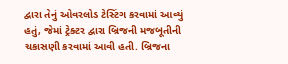દ્વારા તેનું ઓવરલોડ ટેસ્ટિંગ કરવામાં આવ્યું હતું, જેમાં ટ્રેક્ટર દ્વારા બ્રિજની મજબૂતીની ચકાસણી કરવામાં આવી હતી. બ્રિજના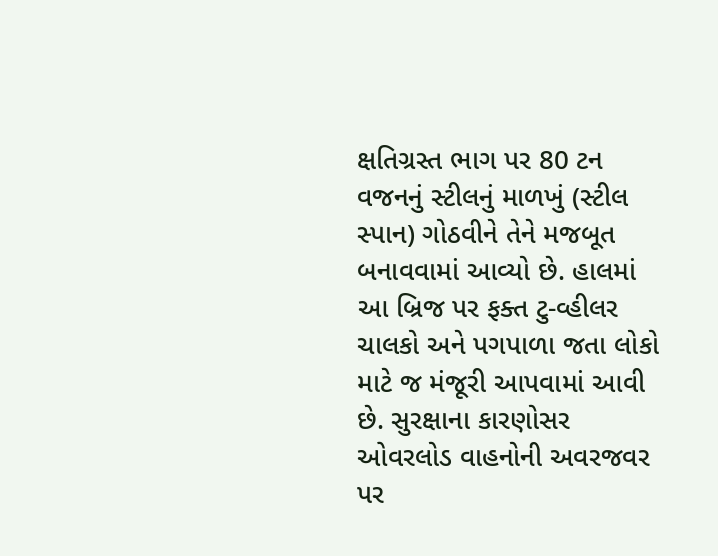ક્ષતિગ્રસ્ત ભાગ પર 80 ટન વજનનું સ્ટીલનું માળખું (સ્ટીલ સ્પાન) ગોઠવીને તેને મજબૂત બનાવવામાં આવ્યો છે. હાલમાં આ બ્રિજ પર ફક્ત ટુ-વ્હીલર ચાલકો અને પગપાળા જતા લોકો માટે જ મંજૂરી આપવામાં આવી છે. સુરક્ષાના કારણોસર ઓવરલોડ વાહનોની અવરજવર પર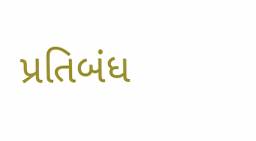પ્રતિબંધ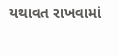યથાવત રાખવામાં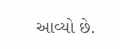આવ્યો છે.